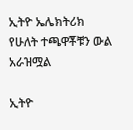ኢትዮ ኤሌክትሪክ የሁለት ተጫዋቾቹን ውል አራዝሟል

ኢትዮ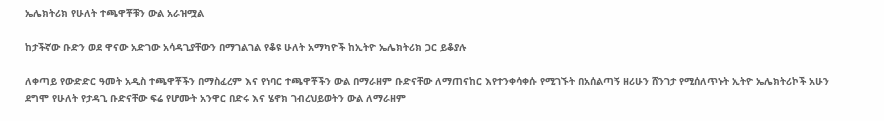ኤሌክትሪክ የሁለት ተጫዋቾቹን ውል አራዝሟል

ከታችኛው ቡድን ወደ ዋናው አድገው አሳዳጊያቸውን በማገልገል የቆዩ ሁለት አማካዮች ከኢትዮ ኤሌክትሪክ ጋር ይቆያሉ

ለቀጣይ የውድድር ዓመት አዲስ ተጫዋቾችን በማስፈረም እና የነባር ተጫዋቾችን ውል በማራዘም ቡድናቸው ለማጠናከር እየተንቀሳቀሱ የሚገኙት በአሰልጣኝ ዘሪሁን ሸንገታ የሚሰለጥኑት ኢትዮ ኤሌክትሪኮች አሁን ደግሞ የሁለት የታዳጊ ቡድናቸው ፍሬ የሆሙት አንዋር በድሩ እና ሄኖክ ገብረህይወትን ውል ለማራዘም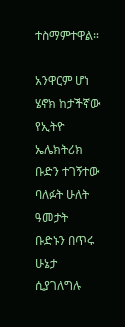ተስማምተዋል።

አንዋርም ሆነ ሄኖክ ከታችኛው የኢትዮ ኤሌክትሪክ ቡድን ተገኝተው ባለፉት ሁለት ዓመታት ቡድኑን በጥሩ ሁኔታ ሲያገለግሉ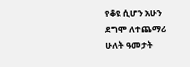የቆዩ ሲሆን አሁን ደግሞ ለተጨማሪ ሁለት ዓመታት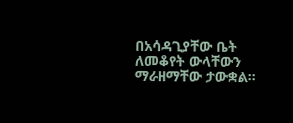በአሳዳጊያቸው ቤት ለመቆየት ውላቸውን ማራዘማቸው ታውቋል።